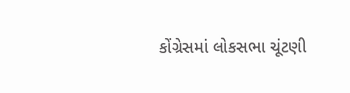કોંગ્રેસમાં લોકસભા ચૂંટણી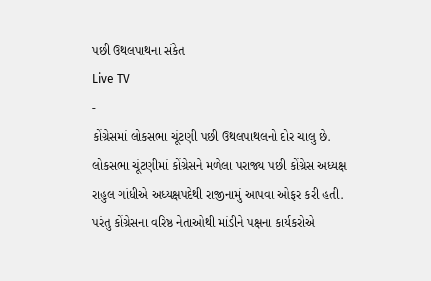પછી ઉથલપાથના સંકેત
Live TV
-
કોંગ્રેસમાં લોકસભા ચૂંટણી પછી ઉથલપાથલનો દોર ચાલુ છે. લોકસભા ચૂંટણીમાં કોંગ્રેસને મળેલા પરાજ્ય પછી કોંગ્રેસ અધ્યક્ષ રાહુલ ગાંધીએ અધ્યક્ષપદેથી રાજીનામું આપવા ઓફર કરી હતી. પરંતુ કોંગ્રેસના વરિષ્ઠ નેતાઓથી માંડીને પક્ષના કાર્યકરોએ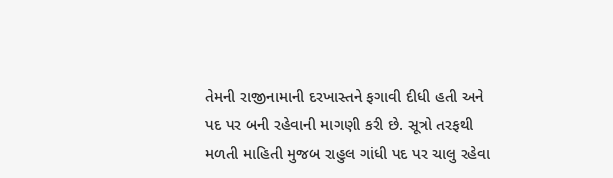તેમની રાજીનામાની દરખાસ્તને ફગાવી દીધી હતી અને પદ પર બની રહેવાની માગણી કરી છે. સૂત્રો તરફથી મળતી માહિતી મુજબ રાહુલ ગાંધી પદ પર ચાલુ રહેવા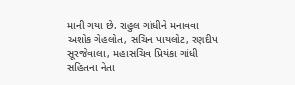માની ગયા છે. રાહુલ ગાંધીને મનાવવા અશોક ગેહલોત, સચિન પાયલોટ, રણદીપ સૂરજેવાલા, મહાસચિવ પ્રિયંકા ગાંધી સહિતના નેતા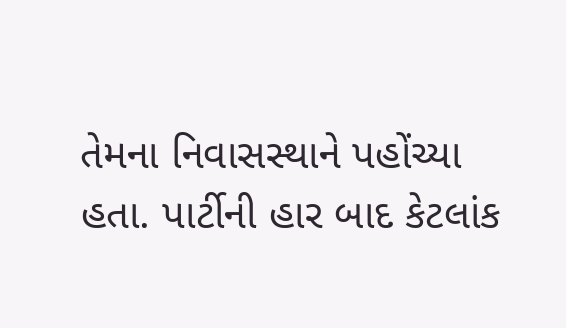તેમના નિવાસસ્થાને પહોંચ્યા હતા. પાર્ટીની હાર બાદ કેટલાંક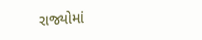રાજ્યોમાં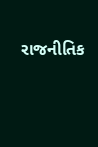રાજનીતિક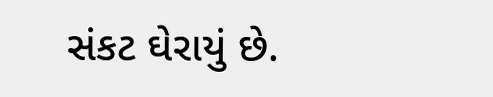સંકટ ઘેરાયું છે.